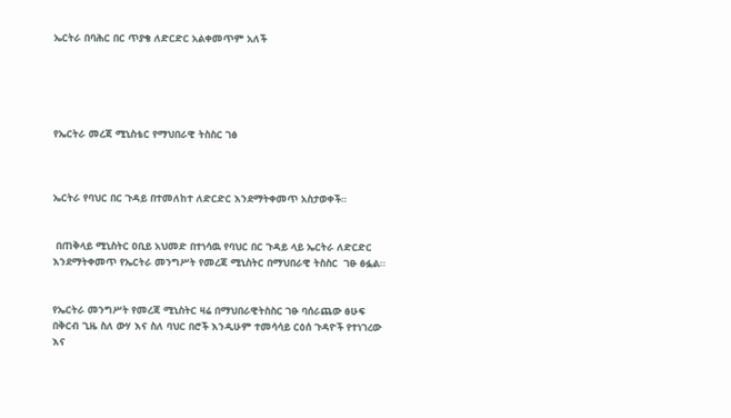ኤርትራ በባሕር በር ጥያቄ ለድርድር አልቀመጥም አለች





የኤርትራ መረጃ ሚኒስቴር የማህበራዊ ትስስር ገፅ



ኤርትራ የባህር በር ጉዳይ በተመለከተ ለድርድር እንደማትቀመጥ አስታወቀች።


 በጠቅላይ ሚኒስትር ዐቢይ አህመድ በተነሳዉ የባህር በር ጉዳይ ላይ ኤርትራ ለድርድር እንደማትቀመጥ የኤርትራ መንግሥት የመረጃ ሚኒስትር በማህበራዊ ትስስር  ገፁ ፅፏል፡፡


የኤርትራ መንግሥት የመረጃ ሚኒስትር ዛሬ በማህበራዊትስስር ገፁ ባሰራጨው ፅሁፍ በቅርብ ጊዜ ስለ ውሃ እና ስለ ባህር በሮች እንዲሁም ተመሳሳይ ርዕሰ ጉዳዮች የተነገረው እና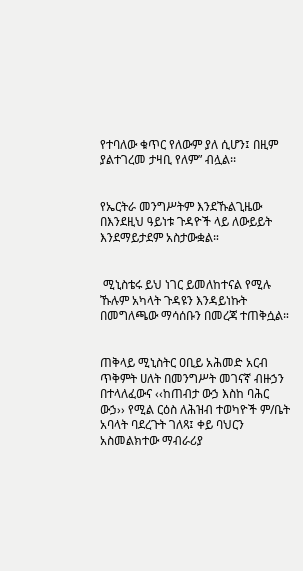የተባለው ቁጥር የለውም ያለ ሲሆን፤ በዚም ያልተገረመ ታዛቢ የለም” ብሏል፡፡


የኤርትራ መንግሥትም እንደኹልጊዜው በእንደዚህ ዓይነቱ ጉዳዮች ላይ ለውይይት እንደማይታደም አስታውቋል።


 ሚኒስቴሩ ይህ ነገር ይመለከተናል የሚሉ ኹሉም አካላት ጉዳዩን እንዳይነኩት በመግለጫው ማሳሰቡን በመረጃ ተጠቅሷል።


ጠቅላይ ሚኒስትር ዐቢይ አሕመድ አርብ ጥቅምት ሀለት በመንግሥት መገናኛ ብዙኃን በተላለፈውና ‹‹ከጠብታ ውኃ እስከ ባሕር ውኃ›› የሚል ርዕስ ለሕዝብ ተወካዮች ም/ቤት አባላት ባደረጉት ገለጻ፤ ቀይ ባህርን አስመልክተው ማብራሪያ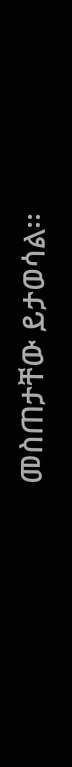መስጠታቸው ይታወሳል፡፡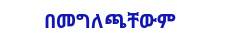በመግለጫቸውም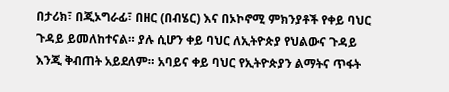በታሪክ፣ በጂኦግራፊ፣ በዘር (በብሄር) እና በኦኮኖሚ ምክንያቶች የቀይ ባህር ጉዳይ ይመለከተናል። ያሉ ሲሆን ቀይ ባህር ለኢትዮጵያ የህልውና ጉዳይ እንጂ ቅብጠት አይደለም። አባይና ቀይ ባህር የኢትዮጵያን ልማትና ጥፋት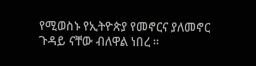የሚወስኑ የኢትዮጵያ የመኖርና ያለመኖር ጉዳይ ናቸው ብለዋል ነበረ ፡፡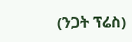(ንጋት ፕሬስ)